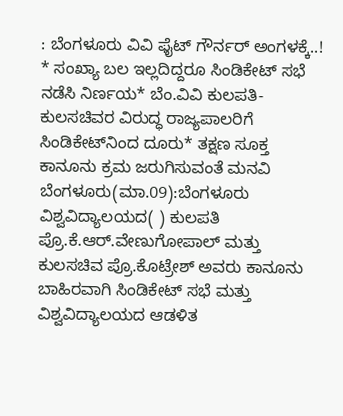: ಬೆಂಗಳೂರು ವಿವಿ ಫೈಟ್‌ ಗೌರ್ನರ್‌ ಅಂಗಳಕ್ಕೆ..! * ಸಂಖ್ಯಾ ಬಲ ಇಲ್ಲದಿದ್ದರೂ ಸಿಂಡಿಕೇಟ್‌ ಸಭೆ ನಡೆಸಿ ನಿರ್ಣಯ* ಬೆಂ.ವಿವಿ ಕುಲಪತಿ-ಕುಲಸಚಿವರ ವಿರುದ್ಧ ರಾಜ್ಯಪಾಲರಿಗೆ ಸಿಂಡಿಕೇಟ್‌ನಿಂದ ದೂರು* ತಕ್ಷಣ ಸೂಕ್ತ ಕಾನೂನು ಕ್ರಮ ಜರುಗಿಸುವಂತೆ ಮನವಿ ಬೆಂಗಳೂರು(ಮಾ.09):ಬೆಂಗಳೂರು ವಿಶ್ವವಿದ್ಯಾಲಯದ( ) ಕುಲಪತಿ ಪ್ರೊ.ಕೆ.ಆರ್‌.ವೇಣುಗೋಪಾಲ್‌ ಮತ್ತು ಕುಲಸಚಿವ ಪ್ರೊ.ಕೊಟ್ರೇಶ್‌ ಅವರು ಕಾನೂನು ಬಾಹಿರವಾಗಿ ಸಿಂಡಿಕೇಟ್‌ ಸಭೆ ಮತ್ತು ವಿಶ್ವವಿದ್ಯಾಲಯದ ಆಡಳಿತ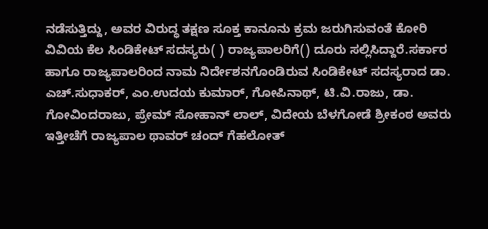ನಡೆಸುತ್ತಿದ್ದು, ಅವರ ವಿರುದ್ಧ ತಕ್ಷಣ ಸೂಕ್ತ ಕಾನೂನು ಕ್ರಮ ಜರುಗಿಸುವಂತೆ ಕೋರಿ ವಿವಿಯ ಕೆಲ ಸಿಂಡಿಕೇಟ್‌ ಸದಸ್ಯರು( ) ರಾಜ್ಯಪಾಲರಿಗೆ() ದೂರು ಸಲ್ಲಿಸಿದ್ದಾರೆ.ಸರ್ಕಾರ ಹಾಗೂ ರಾಜ್ಯಪಾಲರಿಂದ ನಾಮ ನಿರ್ದೇಶನಗೊಂಡಿರುವ ಸಿಂಡಿಕೇಟ್‌ ಸದಸ್ಯರಾದ ಡಾ. ಎಚ್‌.ಸುಧಾಕರ್‌, ಎಂ.ಉದಯ ಕುಮಾರ್‌, ಗೋಪಿನಾಥ್‌, ಟಿ.ವಿ.ರಾಜು, ಡಾ. ಗೋವಿಂದರಾಜು, ಪ್ರೇಮ್‌ ಸೋಹಾನ್‌ ಲಾಲ್‌, ವಿದೇಯ ಬೆಳಗೋಡೆ ಶ್ರೀಕಂಠ ಅವರು ಇತ್ತೀಚೆಗೆ ರಾಜ್ಯಪಾಲ ಥಾವರ್‌ ಚಂದ್‌ ಗೆಹಲೋತ್‌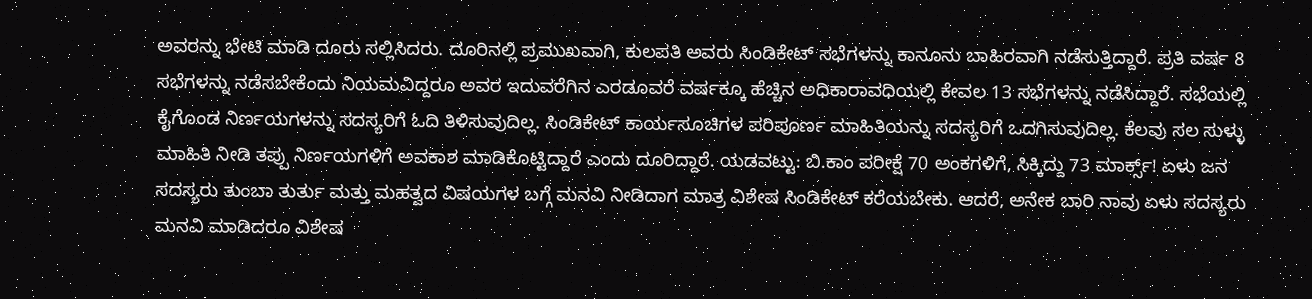ಅವರನ್ನು ಭೇಟಿ ಮಾಡಿ ದೂರು ಸಲ್ಲಿಸಿದರು. ದೂರಿನಲ್ಲಿ ಪ್ರಮುಖವಾಗಿ, ಕುಲಪತಿ ಅವರು ಸಿಂಡಿಕೇಟ್‌ ಸಭೆಗಳನ್ನು ಕಾನೂನು ಬಾಹಿರವಾಗಿ ನಡೆಸುತ್ತಿದ್ದಾರೆ. ಪ್ರತಿ ವರ್ಷ 8 ಸಭೆಗಳನ್ನು ನಡೆಸಬೇಕೆಂದು ನಿಯಮವಿದ್ದರೂ ಅವರ ಇದುವರೆಗಿನ ಎರಡೂವರೆ ವರ್ಷಕ್ಕೂ ಹೆಚ್ಚಿನ ಅಧಿಕಾರಾವಧಿಯಲ್ಲಿ ಕೇವಲ 13 ಸಭೆಗಳನ್ನು ನಡೆಸಿದ್ದಾರೆ. ಸಭೆಯಲ್ಲಿ ಕೈಗೊಂಡ ನಿರ್ಣಯಗಳನ್ನು ಸದಸ್ಯರಿಗೆ ಓದಿ ತಿಳಿಸುವುದಿಲ್ಲ. ಸಿಂಡಿಕೇಟ್‌ ಕಾರ್ಯಸೂಚಿಗಳ ಪರಿಪೂರ್ಣ ಮಾಹಿತಿಯನ್ನು ಸದಸ್ಯರಿಗೆ ಒದಗಿಸುವುದಿಲ್ಲ. ಕೆಲವು ಸಲ ಸುಳ್ಳು ಮಾಹಿತಿ ನೀಡಿ ತಪ್ಪು ನಿರ್ಣಯಗಳಿಗೆ ಅವಕಾಶ ಮಾಡಿಕೊಟ್ಟಿದ್ದಾರೆ ಎಂದು ದೂರಿದ್ದಾರೆ. ಯಡವಟ್ಟು: ಬಿ.ಕಾಂ ಪರೀಕ್ಷೆ 70 ಅಂಕಗಳಿಗೆ, ಸಿಕ್ಕಿದ್ದು 73 ಮಾರ್ಕ್ಸ್‌! ಏಳು ಜನ ಸದಸ್ಯರು ತುಂಬಾ ತುರ್ತು ಮತ್ತು ಮಹತ್ವದ ವಿಷಯಗಳ ಬಗ್ಗೆ ಮನವಿ ನೀಡಿದಾಗ ಮಾತ್ರ ವಿಶೇಷ ಸಿಂಡಿಕೇಟ್‌ ಕರೆಯಬೇಕು. ಆದರೆ, ಅನೇಕ ಬಾರಿ ನಾವು ಏಳು ಸದಸ್ಯರು ಮನವಿ ಮಾಡಿದರೂ ವಿಶೇಷ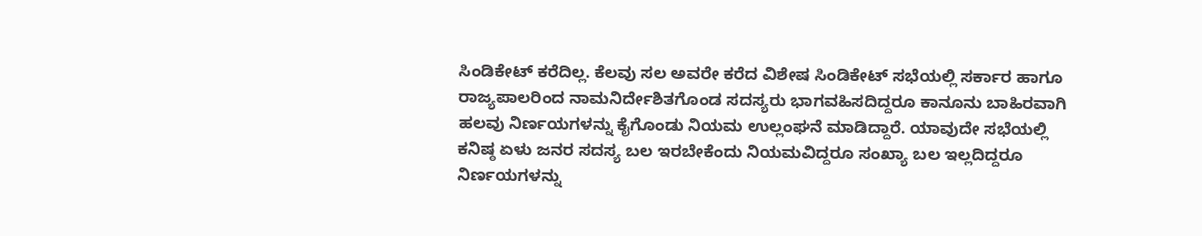ಸಿಂಡಿಕೇಟ್‌ ಕರೆದಿಲ್ಲ. ಕೆಲವು ಸಲ ಅವರೇ ಕರೆದ ವಿಶೇಷ ಸಿಂಡಿಕೇಟ್‌ ಸಭೆಯಲ್ಲಿ ಸರ್ಕಾರ ಹಾಗೂ ರಾಜ್ಯಪಾಲರಿಂದ ನಾಮನಿರ್ದೇಶಿತಗೊಂಡ ಸದಸ್ಯರು ಭಾಗವಹಿಸದಿದ್ದರೂ ಕಾನೂನು ಬಾಹಿರವಾಗಿ ಹಲವು ನಿರ್ಣಯಗಳನ್ನು ಕೈಗೊಂಡು ನಿಯಮ ಉಲ್ಲಂಘನೆ ಮಾಡಿದ್ದಾರೆ. ಯಾವುದೇ ಸಭೆಯಲ್ಲಿ ಕನಿಷ್ಠ ಏಳು ಜನರ ಸದಸ್ಯ ಬಲ ಇರಬೇಕೆಂದು ನಿಯಮವಿದ್ದರೂ ಸಂಖ್ಯಾ ಬಲ ಇಲ್ಲದಿದ್ದರೂ ನಿರ್ಣಯಗಳನ್ನು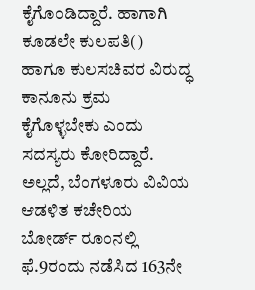ಕೈಗೊಂಡಿದ್ದಾರೆ. ಹಾಗಾಗಿ ಕೂಡಲೇ ಕುಲಪತಿ() ಹಾಗೂ ಕುಲಸಚಿವರ ವಿರುದ್ಧ ಕಾನೂನು ಕ್ರಮ ಕೈಗೊಳ್ಳಬೇಕು ಎಂದು ಸದಸ್ಯರು ಕೋರಿದ್ದಾರೆ. ಅಲ್ಲದೆ, ಬೆಂಗಳೂರು ವಿವಿಯ ಆಡಳಿತ ಕಚೇರಿಯ ಬೋರ್ಡ್‌ ರೂಂನಲ್ಲಿ ಫೆ.9ರಂದು ನಡೆಸಿದ 163ನೇ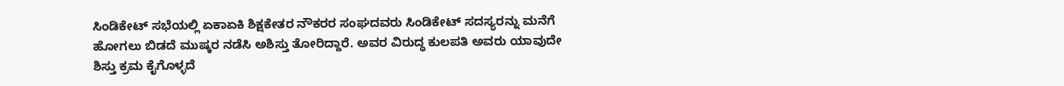ಸಿಂಡಿಕೇಟ್‌ ಸಭೆಯಲ್ಲಿ ಏಕಾಏಕಿ ಶಿಕ್ಷಕೇತರ ನೌಕರರ ಸಂಘದವರು ಸಿಂಡಿಕೇಟ್‌ ಸದಸ್ಯರನ್ನು ಮನೆಗೆ ಹೋಗಲು ಬಿಡದೆ ಮುಷ್ಕರ ನಡೆಸಿ ಅಶಿಸ್ತು ತೋರಿದ್ದಾರೆ. ಅವರ ವಿರುದ್ಧ ಕುಲಪತಿ ಅವರು ಯಾವುದೇ ಶಿಸ್ತು ಕ್ರಮ ಕೈಗೊಳ್ಳದೆ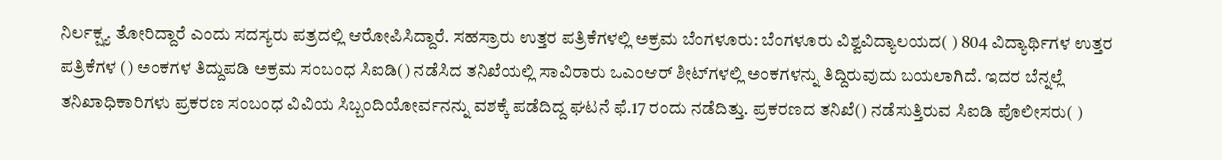ನಿರ್ಲಕ್ಷ್ಯ ತೋರಿದ್ದಾರೆ ಎಂದು ಸದಸ್ಯರು ಪತ್ರದಲ್ಲಿ ಆರೋಪಿಸಿದ್ದಾರೆ. ಸಹಸ್ರಾರು ಉತ್ತರ ಪತ್ರಿಕೆಗಳಲ್ಲಿ ಅಕ್ರಮ ಬೆಂಗಳೂರು: ಬೆಂಗಳೂರು ವಿಶ್ವವಿದ್ಯಾಲಯದ( ) 804 ವಿದ್ಯಾರ್ಥಿಗಳ ಉತ್ತರ ಪತ್ರಿಕೆಗಳ () ಅಂಕಗಳ ತಿದ್ದುಪಡಿ ಅಕ್ರಮ ಸಂಬಂಧ ಸಿಐಡಿ() ನಡೆಸಿದ ತನಿಖೆಯಲ್ಲಿ ಸಾವಿರಾರು ಒಎಂಆರ್‌ ಶೀಟ್‌ಗಳಲ್ಲಿ ಅಂಕಗಳನ್ನು ತಿದ್ದಿರುವುದು ಬಯಲಾಗಿದೆ. ಇದರ ಬೆನ್ನಲ್ಲೆ ತನಿಖಾಧಿಕಾರಿಗಳು ಪ್ರಕರಣ ಸಂಬಂಧ ವಿವಿಯ ಸಿಬ್ಬಂದಿಯೋರ್ವನನ್ನು ವಶಕ್ಕೆ ಪಡೆದಿದ್ದ ಘಟನೆ ಫೆ.17 ರಂದು ನಡೆದಿತ್ತು. ಪ್ರಕರಣದ ತನಿಖೆ() ನಡೆಸುತ್ತಿರುವ ಸಿಐಡಿ ಪೊಲೀಸರು( )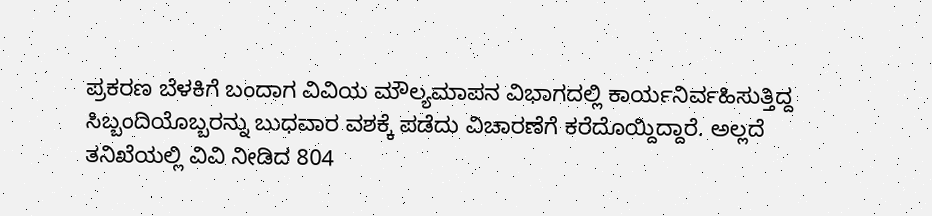ಪ್ರಕರಣ ಬೆಳಕಿಗೆ ಬಂದಾಗ ವಿವಿಯ ಮೌಲ್ಯಮಾಪನ ವಿಭಾಗದಲ್ಲಿ ಕಾರ್ಯನಿರ್ವಹಿಸುತ್ತಿದ್ದ ಸಿಬ್ಬಂದಿಯೊಬ್ಬರನ್ನು ಬುಧವಾರ ವಶಕ್ಕೆ ಪಡೆದು ವಿಚಾರಣೆಗೆ ಕರೆದೊಯ್ದಿದ್ದಾರೆ. ಅಲ್ಲದೆ ತನಿಖೆಯಲ್ಲಿ ವಿವಿ ನೀಡಿದ 804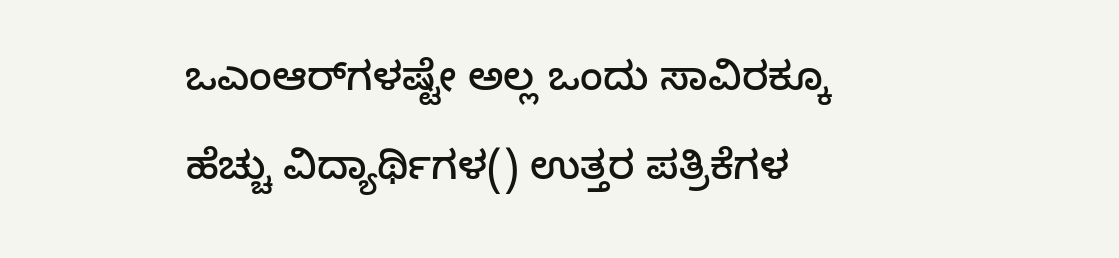ಒಎಂಆರ್‌ಗಳಷ್ಟೇ ಅಲ್ಲ ಒಂದು ಸಾವಿರಕ್ಕೂ ಹೆಚ್ಚು ವಿದ್ಯಾರ್ಥಿಗಳ() ಉತ್ತರ ಪತ್ರಿಕೆಗಳ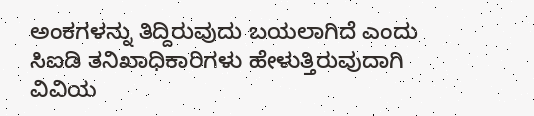ಅಂಕಗಳನ್ನು ತಿದ್ದಿರುವುದು ಬಯಲಾಗಿದೆ ಎಂದು ಸಿಐಡಿ ತನಿಖಾಧಿಕಾರಿಗಳು ಹೇಳುತ್ತಿರುವುದಾಗಿ ವಿವಿಯ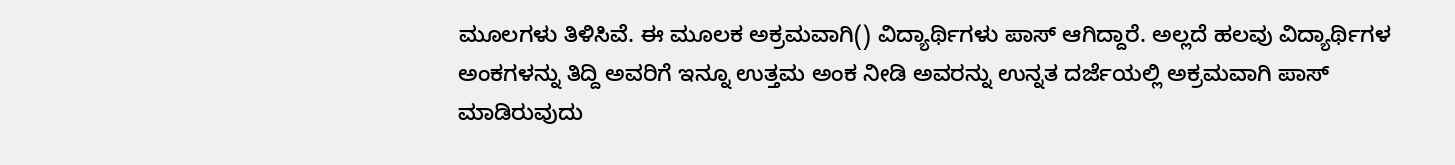ಮೂಲಗಳು ತಿಳಿಸಿವೆ. ಈ ಮೂಲಕ ಅಕ್ರಮವಾಗಿ() ವಿದ್ಯಾರ್ಥಿಗಳು ಪಾಸ್‌ ಆಗಿದ್ದಾರೆ. ಅಲ್ಲದೆ ಹಲವು ವಿದ್ಯಾರ್ಥಿಗಳ ಅಂಕಗಳನ್ನು ತಿದ್ದಿ ಅವರಿಗೆ ಇನ್ನೂ ಉತ್ತಮ ಅಂಕ ನೀಡಿ ಅವರನ್ನು ಉನ್ನತ ದರ್ಜೆಯಲ್ಲಿ ಅಕ್ರಮವಾಗಿ ಪಾಸ್‌ ಮಾಡಿರುವುದು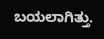ಬಯಲಾಗಿತ್ತು.